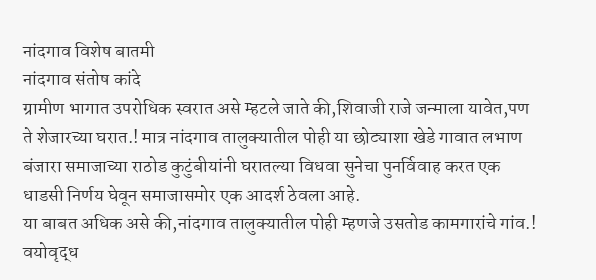नांदगाव विशेष बातमी
नांदगाव संतोष कांदे
ग्रामीण भागात उपरोधिक स्वरात असे म्हटले जाते की,शिवाजी राजे जन्माला यावेत,पण ते शेजारच्या घरात.! मात्र नांदगाव तालुक्यातील पोही या छोट्याशा खेडे गावात लभाण बंजारा समाजाच्या राठोड कुटुंबीयांनी घरातल्या विधवा सुनेचा पुनर्विवाह करत एक धाडसी निर्णय घेवून समाजासमोर एक आदर्श ठेवला आहे.
या बाबत अधिक असे की,नांदगाव तालुक्यातील पोही म्हणजे उसतोड कामगारांचे गांव.! वयोवृद्ध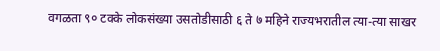वगळता ९० टक्के लोकसंख्या उसतोडीसाठी ६ ते ७ महिने राज्यभरातील त्या-त्या साखर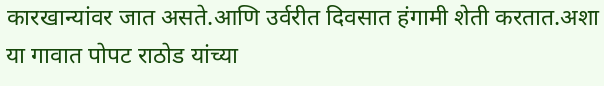कारखान्यांवर जात असते.आणि उर्वरीत दिवसात हंगामी शेती करतात.अशा या गावात पोपट राठोड यांच्या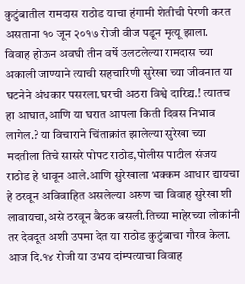कुटुंबातील रामदास राठोड याचा हंगामी शेतीची पेरणी करत असताना १० जून २०१७ रोजी वीज पडून मृत्यू झाला.
विवाह होऊन अवघी तीन वर्षे उलटलेल्या रामदास च्या अकाली जाण्याने त्याची सहचारिणी सुरेखा च्या जीवनात या घटनेने अंधकार पसरला.घरची अठरा विश्वे दारिद्र्य.! त्यातच हा आघात,आणि या घरात आपला किती दिवस निभाव लागेल.? या विचाराने चिंताक्रांत झालेल्या सुरेखा च्या मदतीला तिचे सासरे पोपट राठोड,पोलीस पाटील संजय राठोड हे धावून आले.आणि सुरेखाला भक्कम आधार द्यायचा हे ठरवून अविवाहित असलेल्या अरुण चा विवाह सुरेखा शी लावायचा,असे ठरवून बैठक बसली.तिच्या माहेरच्या लोकांनी तर देवदूत अशी उपमा देत या राठोड कुटुंबाचा गौरव केला.
आज दि.१४ रोजी या उभय दांम्पत्याचा विवाह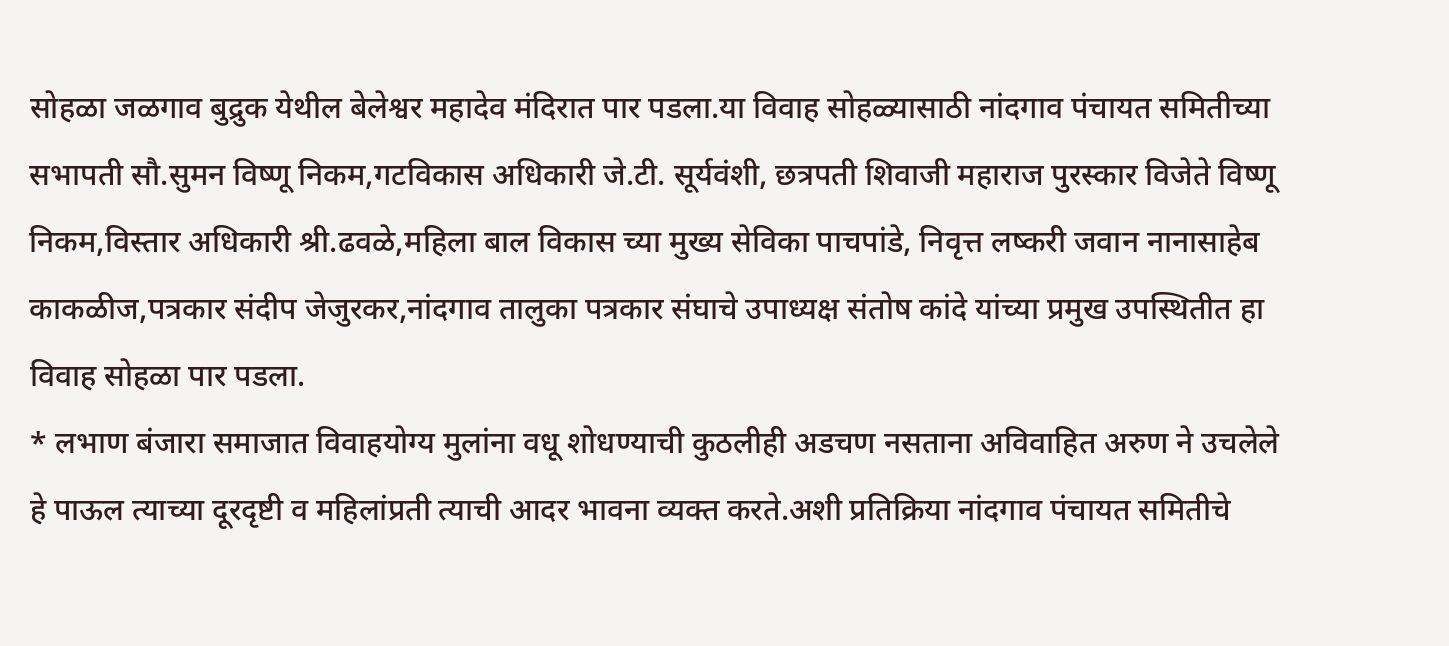सोहळा जळगाव बुद्रुक येथील बेलेश्वर महादेव मंदिरात पार पडला.या विवाह सोहळ्यासाठी नांदगाव पंचायत समितीच्या सभापती सौ.सुमन विष्णू निकम,गटविकास अधिकारी जे.टी. सूर्यवंशी, छत्रपती शिवाजी महाराज पुरस्कार विजेते विष्णू निकम,विस्तार अधिकारी श्री.ढवळे,महिला बाल विकास च्या मुख्य सेविका पाचपांडे, निवृत्त लष्करी जवान नानासाहेब काकळीज,पत्रकार संदीप जेजुरकर,नांदगाव तालुका पत्रकार संघाचे उपाध्यक्ष संतोष कांदे यांच्या प्रमुख उपस्थितीत हा विवाह सोहळा पार पडला.
* लभाण बंजारा समाजात विवाहयोग्य मुलांना वधू शोधण्याची कुठलीही अडचण नसताना अविवाहित अरुण ने उचलेले हे पाऊल त्याच्या दूरदृष्टी व महिलांप्रती त्याची आदर भावना व्यक्त करते.अशी प्रतिक्रिया नांदगाव पंचायत समितीचे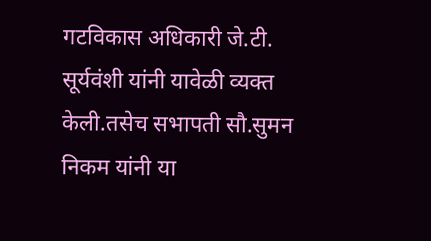गटविकास अधिकारी जे.टी. सूर्यवंशी यांनी यावेळी व्यक्त केली.तसेच सभापती सौ.सुमन निकम यांनी या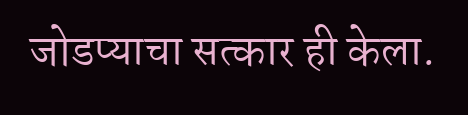जोडप्याचा सत्कार ही केला.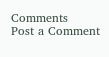Comments
Post a Comment